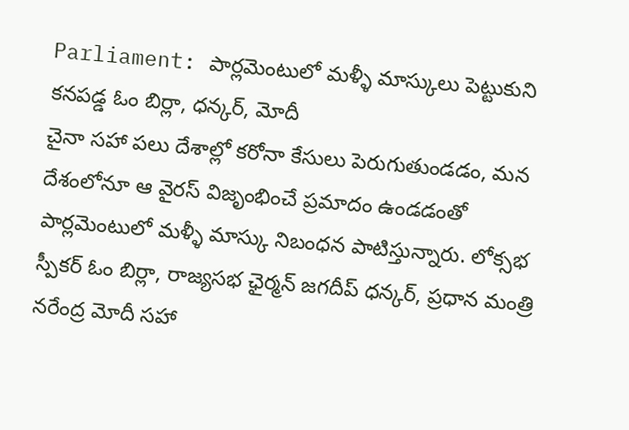Parliament: పార్లమెంటులో మళ్ళీ మాస్కులు పెట్టుకుని కనపడ్డ ఓం బిర్లా, ధన్కర్, మోదీ
చైనా సహా పలు దేశాల్లో కరోనా కేసులు పెరుగుతుండడం, మన దేశంలోనూ ఆ వైరస్ విజృంభించే ప్రమాదం ఉండడంతో పార్లమెంటులో మళ్ళీ మాస్కు నిబంధన పాటిస్తున్నారు. లోక్సభ స్పీకర్ ఓం బిర్లా, రాజ్యసభ ఛైర్మన్ జగదీప్ ధన్కర్, ప్రధాన మంత్రి నరేంద్ర మోదీ సహా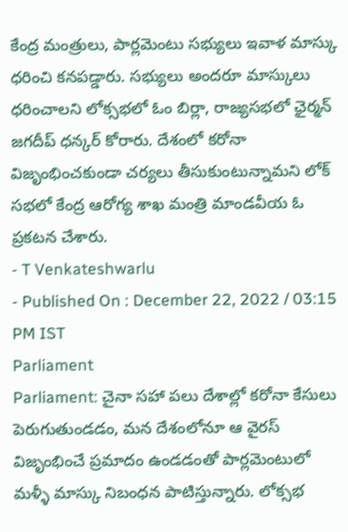కేంద్ర మంత్రులు, పార్లమెంటు సభ్యులు ఇవాళ మాస్కు ధరించి కనపడ్డారు. సభ్యులు అందరూ మాస్కులు ధరించాలని లోక్సభలో ఓం బిర్లా, రాజ్యసభలో ఛైర్మన్ జగదీప్ ధన్కర్ కోరారు. దేశంలో కరోనా విజృంభించకుండా చర్యలు తీసుకుంటున్నామని లోక్ సభలో కేంద్ర ఆరోగ్య శాఖ మంత్రి మాండవీయ ఓ ప్రకటన చేశారు.
- T Venkateshwarlu
- Published On : December 22, 2022 / 03:15 PM IST
Parliament
Parliament: చైనా సహా పలు దేశాల్లో కరోనా కేసులు పెరుగుతుండడం, మన దేశంలోనూ ఆ వైరస్ విజృంభించే ప్రమాదం ఉండడంతో పార్లమెంటులో మళ్ళీ మాస్కు నిబంధన పాటిస్తున్నారు. లోక్సభ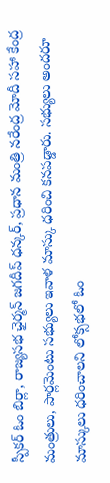స్పీకర్ ఓం బిర్లా, రాజ్యసభ ఛైర్మన్ జగదీప్ ధన్కర్, ప్రధాన మంత్రి నరేంద్ర మోదీ సహా కేంద్ర మంత్రులు, పార్లమెంటు సభ్యులు ఇవాళ మాస్కు ధరించి కనపడ్డారు. సభ్యులు అందరూ మాస్కులు ధరించాలని లోక్సభలో ఓం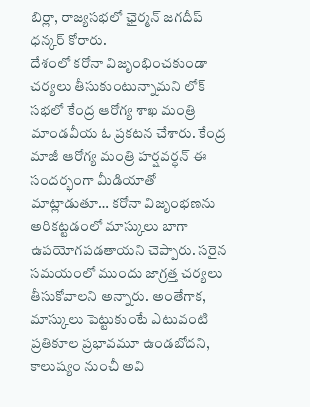బిర్లా, రాజ్యసభలో ఛైర్మన్ జగదీప్ ధన్కర్ కోరారు.
దేశంలో కరోనా విజృంభించకుండా చర్యలు తీసుకుంటున్నామని లోక్ సభలో కేంద్ర ఆరోగ్య శాఖ మంత్రి మాండవీయ ఓ ప్రకటన చేశారు. కేంద్ర మాజీ ఆరోగ్య మంత్రి హర్షవర్ధన్ ఈ సందర్భంగా మీడియాతో మాట్లాడుతూ… కరోనా విజృంభణను అరికట్టడంలో మాస్కులు బాగా ఉపయోగపడతాయని చెప్పారు. సరైన సమయంలో ముందు జాగ్రత్త చర్యలు తీసుకోవాలని అన్నారు. అంతేగాక, మాస్కులు పెట్టుకుంటే ఎటువంటి ప్రతికూల ప్రభావమూ ఉండబోదని, కాలుష్యం నుంచీ అవి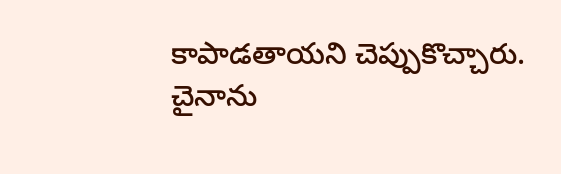కాపాడతాయని చెప్పుకొచ్చారు.
చైనాను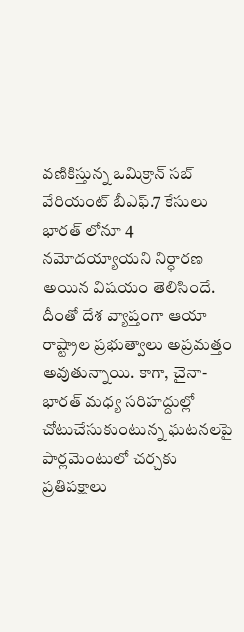వణికిస్తున్న ఒమిక్రాన్ సబ్ వేరియంట్ బీఎఫ్.7 కేసులు భారత్ లోనూ 4 నమోదయ్యాయని నిర్ధారణ అయిన విషయం తెలిసిందే. దీంతో దేశ వ్యాప్తంగా ఆయా రాష్ట్రాల ప్రభుత్వాలు అప్రమత్తం అవుతున్నాయి. కాగా, చైనా-భారత్ మధ్య సరిహద్దుల్లో చోటుచేసుకుంటున్న ఘటనలపై పార్లమెంటులో చర్చకు ప్రతిపక్షాలు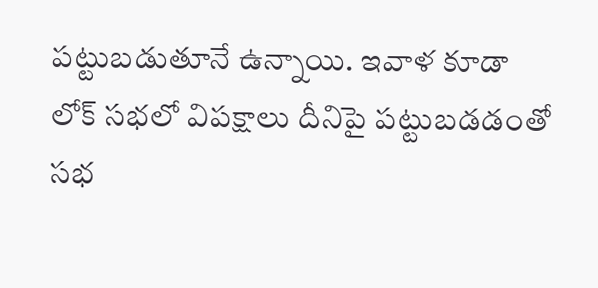పట్టుబడుతూనే ఉన్నాయి. ఇవాళ కూడా లోక్ సభలో విపక్షాలు దీనిపై పట్టుబడడంతో సభ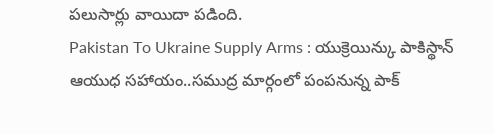పలుసార్లు వాయిదా పడింది.
Pakistan To Ukraine Supply Arms : యుక్రెయిన్కు పాకిస్థాన్ ఆయుధ సహాయం..సముద్ర మార్గంలో పంపనున్న పాక్